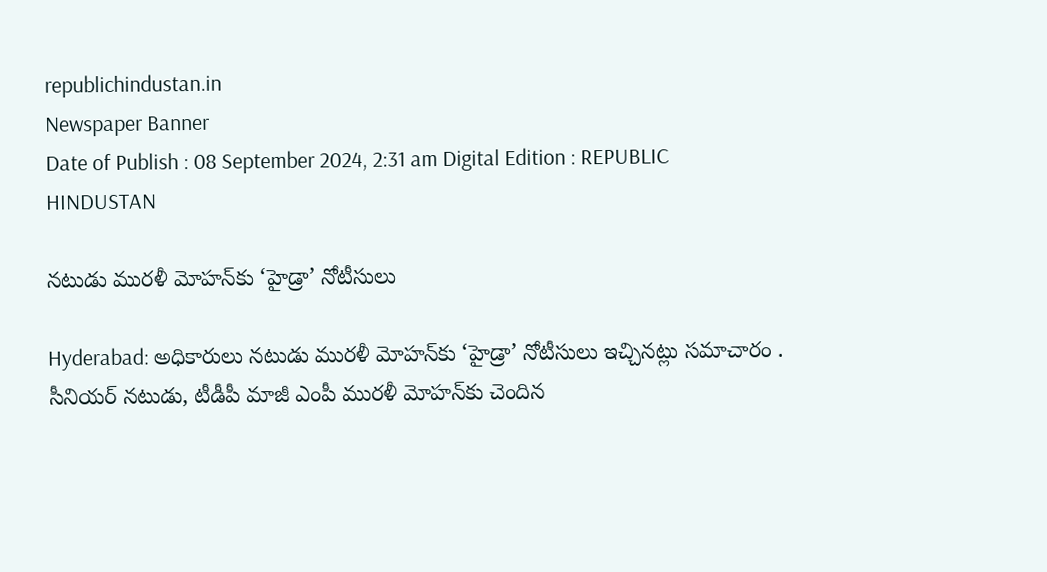republichindustan.in
Newspaper Banner
Date of Publish : 08 September 2024, 2:31 am Digital Edition : REPUBLIC HINDUSTAN

నటుడు మురళీ మోహన్‌కు ‘హైడ్రా’ నోటీసులు

Hyderabad: అధికారులు నటుడు మురళీ మోహన్‌కు ‘హైడ్రా’ నోటీసులు ఇచ్చినట్లు సమాచారం .
సీనియర్ నటుడు, టీడీపీ మాజీ ఎంపీ మురళీ మోహన్‌కు చెందిన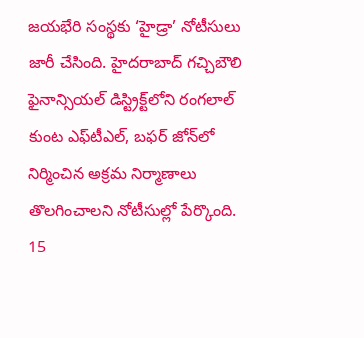జయభేరి సంస్థకు ‘హైడ్రా’ నోటీసులు జారీ చేసింది. హైదరాబాద్ గచ్చిబౌలి ఫైనాన్సియల్ డిస్ట్రిక్ట్‌లోని రంగలాల్ కుంట ఎఫ్‌టీఎల్, బఫర్ జోన్‌లో నిర్మించిన అక్రమ నిర్మాణాలు తొలగించాలని నోటీసుల్లో పేర్కొంది. 15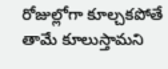రోజుల్లోగా కూల్చకపోతే తామే కూలుస్తామని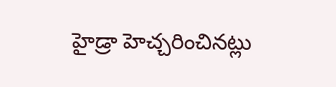హైడ్రా హెచ్చరించినట్లు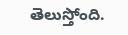తెలుస్తోంది.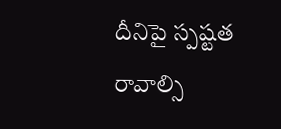దీనిపై స్పష్టత రావాల్సి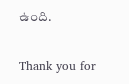ఉంది.

Thank you for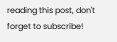reading this post, don't forget to subscribe!